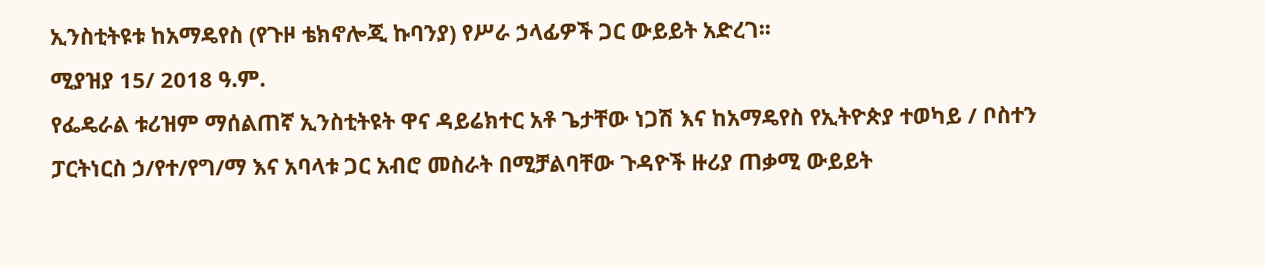ኢንስቲትዩቱ ከአማዴየስ (የጉዞ ቴክኖሎጂ ኩባንያ) የሥራ ኃላፊዎች ጋር ውይይት አድረገ፡፡
ሚያዝያ 15/ 2018 ዓ.ም.
የፌዴራል ቱሪዝም ማሰልጠኛ ኢንስቲትዩት ዋና ዳይሬክተር አቶ ጌታቸው ነጋሽ እና ከአማዴየስ የኢትዮጵያ ተወካይ / ቦስተን ፓርትነርስ ኃ/የተ/የግ/ማ እና አባላቱ ጋር አብሮ መስራት በሚቻልባቸው ጉዳዮች ዙሪያ ጠቃሚ ውይይት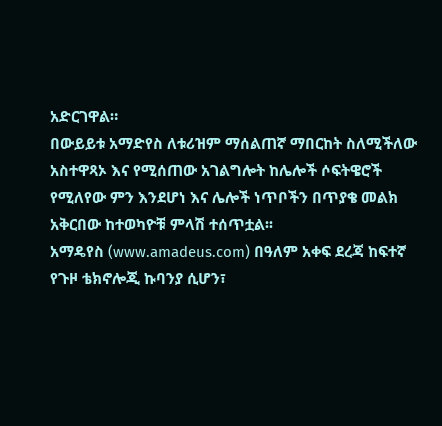አድርገዋል።
በውይይቱ አማድየስ ለቱሪዝም ማሰልጠኛ ማበርከት ስለሚችለው አስተዋጻኦ እና የሚሰጠው አገልግሎት ከሌሎች ሶፍትዌሮች የሚለየው ምን እንደሆነ እና ሌሎች ነጥቦችን በጥያቄ መልክ አቅርበው ከተወካዮቹ ምላሽ ተሰጥቷል፡፡
አማዴየስ (www.amadeus.com) በዓለም አቀፍ ደረጃ ከፍተኛ የጉዞ ቴክኖሎጂ ኩባንያ ሲሆን፣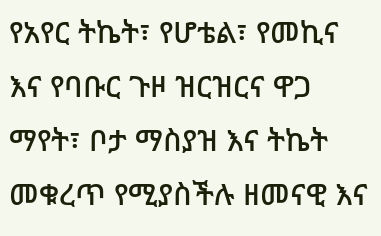የአየር ትኬት፣ የሆቴል፣ የመኪና እና የባቡር ጉዞ ዝርዝርና ዋጋ ማየት፣ ቦታ ማስያዝ እና ትኬት መቁረጥ የሚያስችሉ ዘመናዊ እና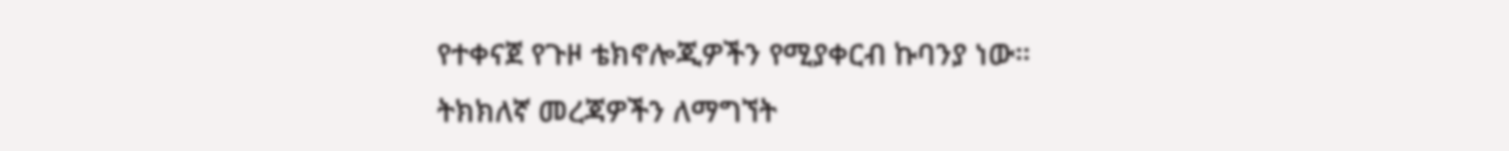የተቀናጀ የጉዞ ቴክኖሎጂዎችን የሚያቀርብ ኩባንያ ነው።
ትክክለኛ መረጃዎችን ለማግኘት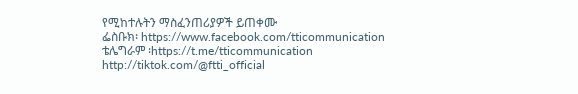የሚከተሉትን ማስፈንጠሪያዎች ይጠቀሙ
ፌስቡክ፡ https://www.facebook.com/tticommunication
ቴሌግራም ፡https://t.me/tticommunication
http://tiktok.com/@ftti_official